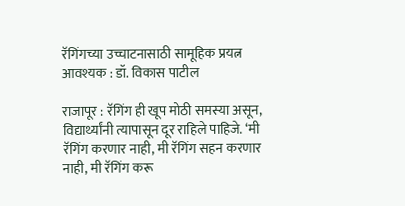रॅगिंगच्या उच्चाटनासाठी सामूहिक प्रयत्न आवश्यक : डॉ. विकास पाटील

राजापूर : रॅगिंग ही खूप मोठी समस्या असून, विद्यार्थ्यांनी त्यापासून दूर राहिले पाहिजे. ‘मी रॅगिंग करणार नाही, मी रॅगिंग सहन करणार नाही, मी रॅगिंग करू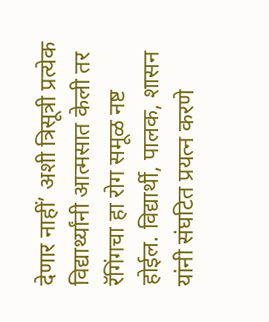देणार नाहीं’ अशी त्रिसूत्री प्रत्येक विद्यार्थ्यांनी आत्मसात केली तर रॅगिंगचा हा रोग समूळ नष्ट होईल. विद्यार्थी, पालक, शासन यांनी संघटित प्रयत्न करणे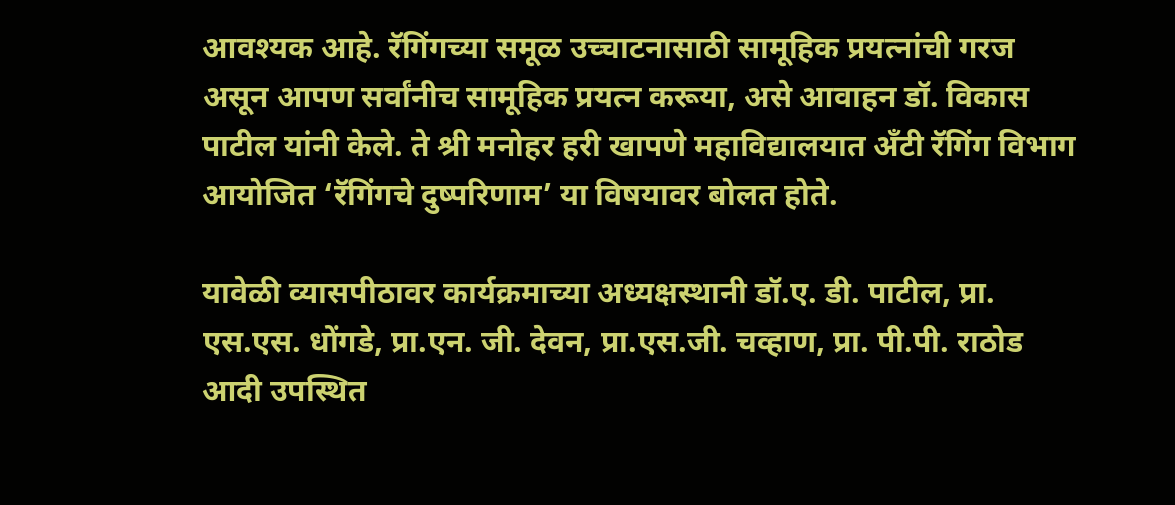आवश्यक आहे. रॅगिंगच्या समूळ उच्चाटनासाठी सामूहिक प्रयत्नांची गरज असून आपण सर्वांनीच सामूहिक प्रयत्न करूया, असे आवाहन डॉ. विकास पाटील यांनी केले. ते श्री मनोहर हरी खापणे महाविद्यालयात अँटी रॅगिंग विभाग आयोजित ‘रॅगिंगचे दुष्परिणाम’ या विषयावर बोलत होते.

यावेळी व्यासपीठावर कार्यक्रमाच्या अध्यक्षस्थानी डॉ.ए. डी. पाटील, प्रा. एस.एस. धोंगडे, प्रा.एन. जी. देवन, प्रा.एस.जी. चव्हाण, प्रा. पी.पी. राठोड आदी उपस्थित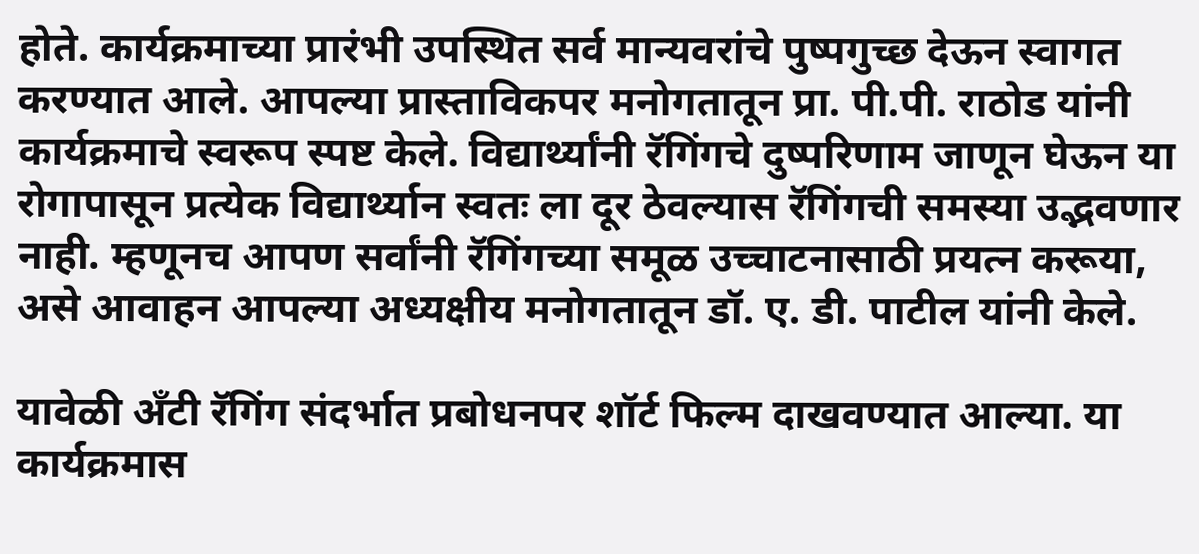होते. कार्यक्रमाच्या प्रारंभी उपस्थित सर्व मान्यवरांचे पुष्पगुच्छ देऊन स्वागत करण्यात आले. आपल्या प्रास्ताविकपर मनोगतातून प्रा. पी.पी. राठोड यांनी कार्यक्रमाचे स्वरूप स्पष्ट केले. विद्यार्थ्यांनी रॅगिंगचे दुष्परिणाम जाणून घेऊन या रोगापासून प्रत्येक विद्यार्थ्यान स्वतः ला दूर ठेवल्यास रॅगिंगची समस्या उद्भवणार नाही. म्हणूनच आपण सर्वांनी रॅगिंगच्या समूळ उच्चाटनासाठी प्रयत्न करूया, असे आवाहन आपल्या अध्यक्षीय मनोगतातून डॉ. ए. डी. पाटील यांनी केले.

यावेळी अँटी रॅगिंग संदर्भात प्रबोधनपर शॉर्ट फिल्म दाखवण्यात आल्या. या कार्यक्रमास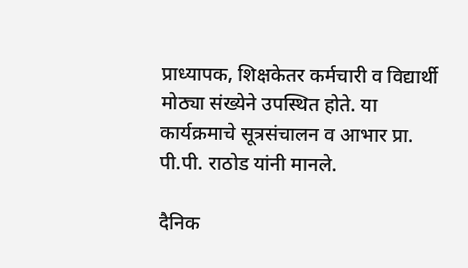प्राध्यापक, शिक्षकेतर कर्मचारी व विद्यार्थी मोठ्या संख्येने उपस्थित होते. या कार्यक्रमाचे सूत्रसंचालन व आभार प्रा. पी.पी. राठोड यांनी मानले.

दैनिक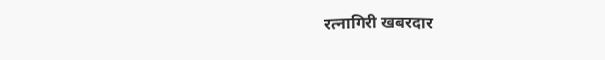रत्नागिरी खबरदार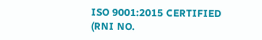ISO 9001:2015 CERTIFIED
(RNI NO.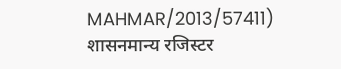MAHMAR/2013/57411)
शासनमान्य रजिस्टर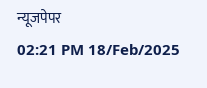न्यूजपेपर
02:21 PM 18/Feb/2025